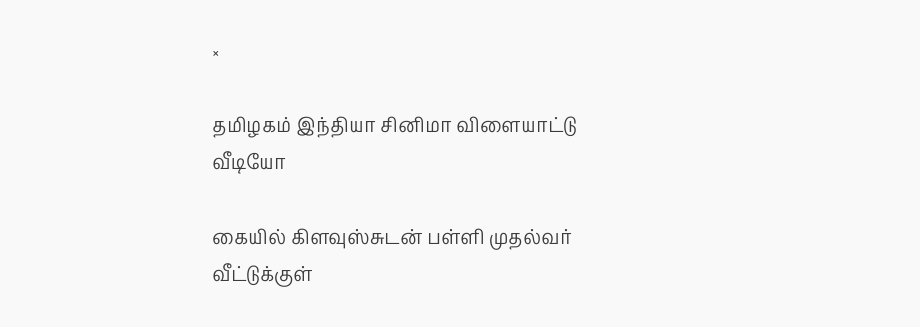×

தமிழகம் இந்தியா சினிமா விளையாட்டு வீடியோ

கையில் கிளவுஸ்சுடன் பள்ளி முதல்வர் வீட்டுக்குள்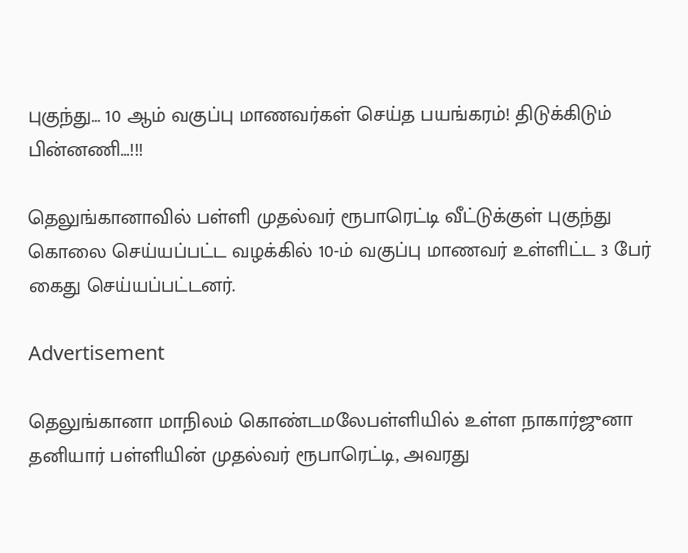புகுந்து... 10 ஆம் வகுப்பு மாணவர்கள் செய்த பயங்கரம்! திடுக்கிடும் பின்னணி...!!!

தெலுங்கானாவில் பள்ளி முதல்வர் ரூபாரெட்டி வீட்டுக்குள் புகுந்து கொலை செய்யப்பட்ட வழக்கில் 10-ம் வகுப்பு மாணவர் உள்ளிட்ட 3 பேர் கைது செய்யப்பட்டனர்.

Advertisement

தெலுங்கானா மாநிலம் கொண்டமலேபள்ளியில் உள்ள நாகார்ஜுனா தனியார் பள்ளியின் முதல்வர் ரூபாரெட்டி, அவரது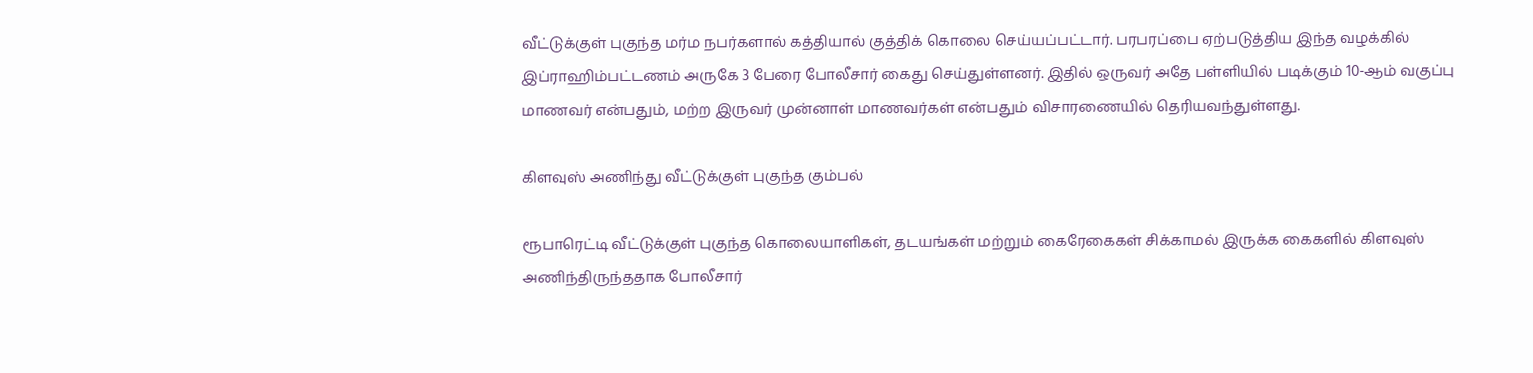வீட்டுக்குள் புகுந்த மர்ம நபர்களால் கத்தியால் குத்திக் கொலை செய்யப்பட்டார். பரபரப்பை ஏற்படுத்திய இந்த வழக்கில் இப்ராஹிம்பட்டணம் அருகே 3 பேரை போலீசார் கைது செய்துள்ளனர். இதில் ஒருவர் அதே பள்ளியில் படிக்கும் 10-ஆம் வகுப்பு மாணவர் என்பதும், மற்ற இருவர் முன்னாள் மாணவர்கள் என்பதும் விசாரணையில் தெரியவந்துள்ளது.

கிளவுஸ் அணிந்து வீட்டுக்குள் புகுந்த கும்பல்

ரூபாரெட்டி வீட்டுக்குள் புகுந்த கொலையாளிகள், தடயங்கள் மற்றும் கைரேகைகள் சிக்காமல் இருக்க கைகளில் கிளவுஸ் அணிந்திருந்ததாக போலீசார்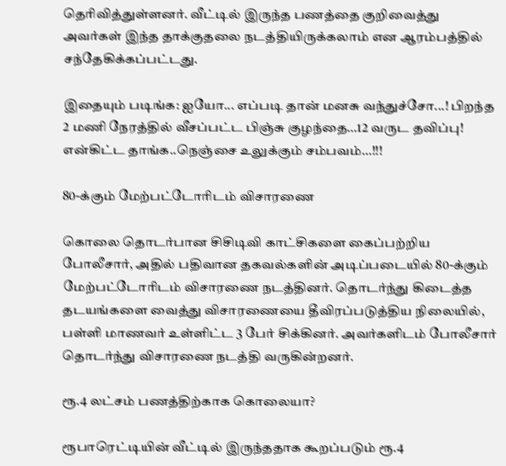தெரிவித்துள்ளனர். வீட்டில் இருந்த பணத்தை குறிவைத்து அவர்கள் இந்த தாக்குதலை நடத்தியிருக்கலாம் என ஆரம்பத்தில் சந்தேகிக்கப்பட்டது.

இதையும் படிங்க: ஐயோ... எப்படி தான் மனசு வந்துச்சோ...! பிறந்த 2 மணி நேரத்தில் வீசப்பட்ட பிஞ்சு குழந்தை…12 வருட தவிப்பு! என்கிட்ட தாங்க..நெஞ்சை உலுக்கும் சம்பவம்…!!!

80-க்கும் மேற்பட்டோரிடம் விசாரணை

கொலை தொடர்பான சிசிடிவி காட்சிகளை கைப்பற்றிய போலீசார், அதில் பதிவான தகவல்களின் அடிப்படையில் 80-க்கும் மேற்பட்டோரிடம் விசாரணை நடத்தினர். தொடர்ந்து கிடைத்த தடயங்களை வைத்து விசாரணையை தீவிரப்படுத்திய நிலையில், பள்ளி மாணவர் உள்ளிட்ட 3 பேர் சிக்கினர். அவர்களிடம் போலீசார் தொடர்ந்து விசாரணை நடத்தி வருகின்றனர்.

ரூ.4 லட்சம் பணத்திற்காக கொலையா?

ரூபாரெட்டியின் வீட்டில் இருந்ததாக கூறப்படும் ரூ.4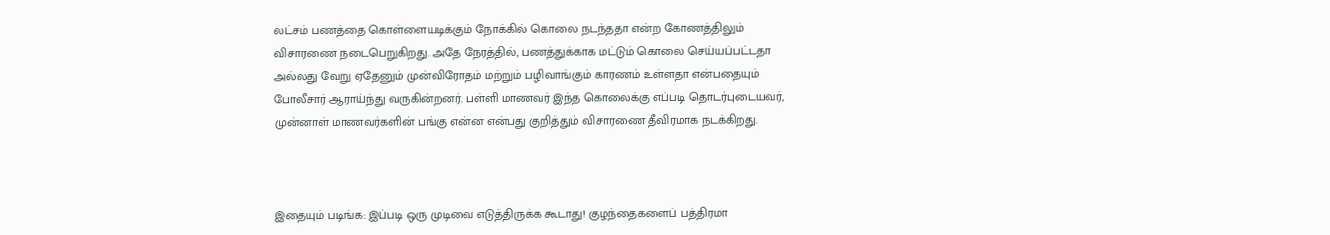லட்சம் பணத்தை கொள்ளையடிக்கும் நோக்கில் கொலை நடந்ததா என்ற கோணத்திலும் விசாரணை நடைபெறுகிறது. அதே நேரத்தில், பணத்துக்காக மட்டும் கொலை செய்யப்பட்டதா அல்லது வேறு ஏதேனும் முன்விரோதம் மற்றும் பழிவாங்கும் காரணம் உள்ளதா என்பதையும் போலீசார் ஆராய்ந்து வருகின்றனர். பள்ளி மாணவர் இந்த கொலைக்கு எப்படி தொடர்புடையவர், முன்னாள் மாணவர்களின் பங்கு என்ன என்பது குறித்தும் விசாரணை தீவிரமாக நடக்கிறது.



இதையும் படிங்க: இப்படி ஒரு முடிவை எடுத்திருக்க கூடாது! குழந்தைகளைப் பத்திரமா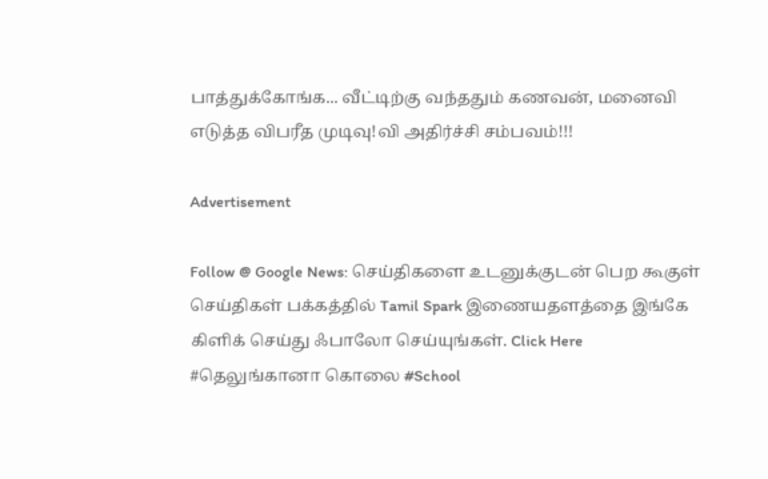பாத்துக்கோங்க... வீட்டிற்கு வந்ததும் கணவன், மனைவி எடுத்த விபரீத முடிவு!வி அதிர்ச்சி சம்பவம்!!!

Advertisement

Follow @ Google News: செய்திகளை உடனுக்குடன் பெற கூகுள் செய்திகள் பக்கத்தில் Tamil Spark இணையதளத்தை இங்கே கிளிக் செய்து ஃபாலோ செய்யுங்கள். Click Here
#தெலுங்கானா கொலை #School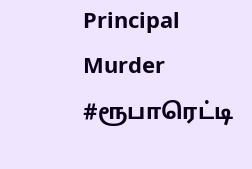Principal Murder #ரூபாரெட்டி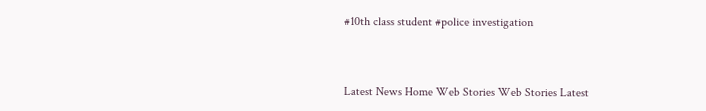#10th class student #police investigation



Latest News Home Web Stories Web Stories Latest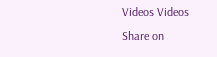Videos Videos Share on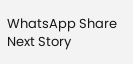WhatsApp Share
Next Story